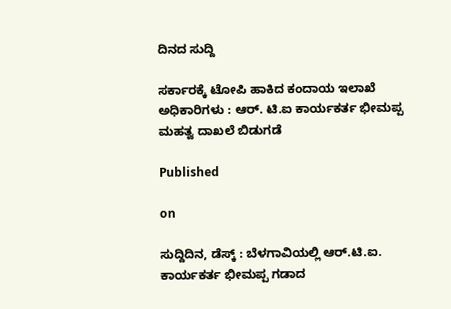ದಿನದ ಸುದ್ದಿ

ಸರ್ಕಾರಕ್ಕೆ ಟೋಪಿ ಹಾಕಿದ ಕಂದಾಯ ಇಲಾಖೆ ಅಧಿಕಾರಿಗಳು : ಆರ್. ಟಿ.ಐ ಕಾರ್ಯಕರ್ತ ಭೀಮಪ್ಪ ಮಹತ್ವ ದಾಖಲೆ ಬಿಡುಗಡೆ

Published

on

ಸುದ್ದಿದಿನ, ಡೆಸ್ಕ್ : ಬೆಳಗಾವಿಯಲ್ಲಿ ಆರ್.ಟಿ.ಐ. ಕಾರ್ಯಕರ್ತ ಭೀಮಪ್ಪ ಗಡಾದ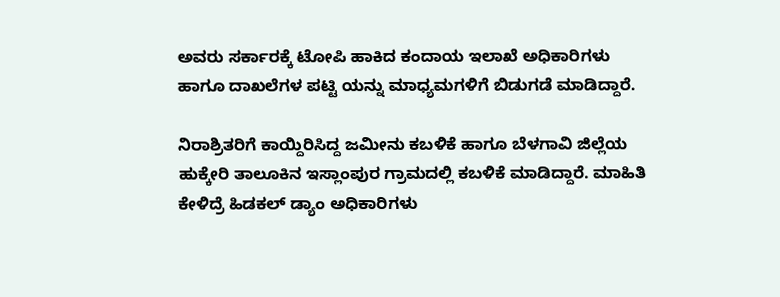ಅವರು ಸರ್ಕಾರಕ್ಕೆ ಟೋಪಿ ಹಾಕಿದ ಕಂದಾಯ ಇಲಾಖೆ ಅಧಿಕಾರಿಗಳು ಹಾಗೂ ದಾಖಲೆಗಳ ಪಟ್ಟಿ ಯನ್ನು ಮಾಧ್ಯಮಗಳಿಗೆ ಬಿಡುಗಡೆ ಮಾಡಿದ್ದಾರೆ.

ನಿರಾಶ್ರಿತರಿಗೆ ಕಾಯ್ದಿರಿಸಿದ್ದ ಜಮೀನು ಕಬಳಿಕೆ ಹಾಗೂ ಬೆಳಗಾವಿ ಜಿಲ್ಲೆಯ ಹುಕ್ಕೇರಿ ತಾಲೂಕಿನ ಇಸ್ಲಾಂಪುರ ಗ್ರಾಮದಲ್ಲಿ ಕಬಳಿಕೆ ಮಾಡಿದ್ದಾರೆ. ಮಾಹಿತಿ ಕೇಳಿದ್ರೆ ಹಿಡಕಲ್ ಡ್ಯಾಂ ಅಧಿಕಾರಿಗಳು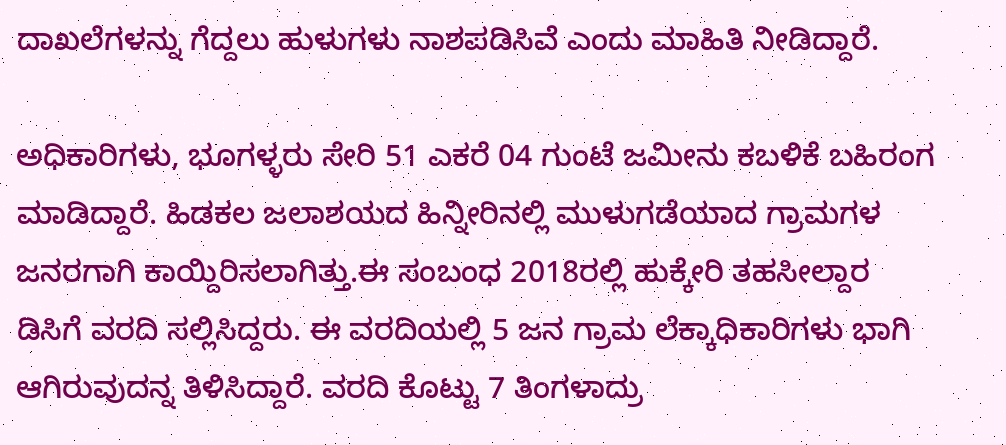ದಾಖಲೆಗಳನ್ನು ಗೆದ್ದಲು ಹುಳುಗಳು ನಾಶಪಡಿಸಿವೆ ಎಂದು ಮಾಹಿತಿ ನೀಡಿದ್ದಾರೆ.

ಅಧಿಕಾರಿಗಳು, ಭೂಗಳ್ಳರು ಸೇರಿ 51 ಎಕರೆ 04 ಗುಂಟೆ ಜಮೀನು ಕಬಳಿಕೆ ಬಹಿರಂಗ ಮಾಡಿದ್ದಾರೆ. ಹಿಡಕಲ ಜಲಾಶಯದ ಹಿನ್ನೀರಿನಲ್ಲಿ ಮುಳುಗಡೆಯಾದ ಗ್ರಾಮಗಳ ಜನರಗಾಗಿ ಕಾಯ್ದಿರಿಸಲಾಗಿತ್ತು.ಈ ಸಂಬಂಧ 2018ರಲ್ಲಿ ಹುಕ್ಕೇರಿ ತಹಸೀಲ್ದಾರ ಡಿಸಿಗೆ ವರದಿ ಸಲ್ಲಿಸಿದ್ದರು. ಈ ವರದಿಯಲ್ಲಿ 5 ಜನ ಗ್ರಾಮ ಲೆಕ್ಕಾಧಿಕಾರಿಗಳು ಭಾಗಿ ಆಗಿರುವುದನ್ನ ತಿಳಿಸಿದ್ದಾರೆ. ವರದಿ ಕೊಟ್ಟು 7 ತಿಂಗಳಾದ್ರು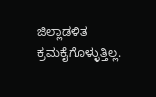ಜಿಲ್ಲಾಡಳಿತ ಕ್ರಮಕೈಗೊಳ್ಳುತ್ತಿಲ್ಲ.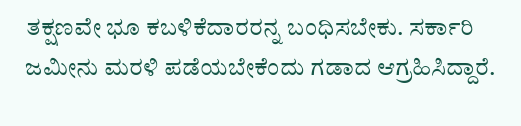ತಕ್ಷಣವೇ ಭೂ ಕಬಳಿಕೆದಾರರನ್ನ ಬಂಧಿಸಬೇಕು. ಸರ್ಕಾರಿ ಜಮೀನು ಮರಳಿ ಪಡೆಯಬೇಕೆಂದು ಗಡಾದ ಆಗ್ರಹಿಸಿದ್ದಾರೆ.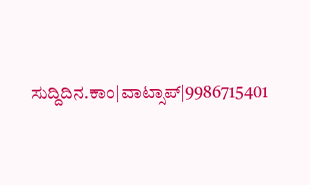ಸುದ್ದಿದಿನ.ಕಾಂ|ವಾಟ್ಸಾಪ್|9986715401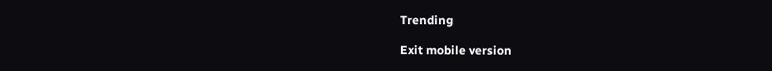Trending

Exit mobile version